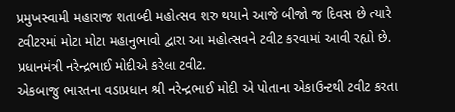પ્રમુખસ્વામી મહારાજ શતાબ્દી મહોત્સવ શરુ થયાને આજે બીજો જ દિવસ છે ત્યારે ટવીટરમાં મોટા મોટા મહાનુભાવો દ્વારા આ મહોત્સવને ટવીટ કરવામાં આવી રહ્યો છે.
પ્રધાનમંત્રી નરેન્દ્રભાઈ મોદીએ કરેલા ટવીટ.
એકબાજુ ભારતના વડાપ્રધાન શ્રી નરેન્દ્રભાઈ મોદી એ પોતાના એકાઉન્ટથી ટવીટ કરતા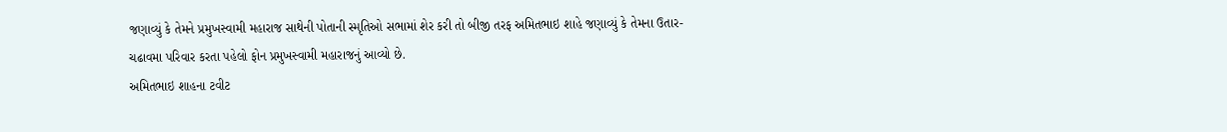જણાવ્યું કે તેમને પ્રમુખસ્વામી મહારાજ સાથેની પોતાની સ્મૃતિઓ સભામાં શેર કરી તો બીજી તરફ અમિતભાઇ શાહે જણાવ્યું કે તેમના ઉતાર-ચઢાવમા પરિવાર કરતા પહેલો ફોન પ્રમુખસ્વામી મહારાજનું આવ્યો છે.
અમિતભાઇ શાહના ટવીટ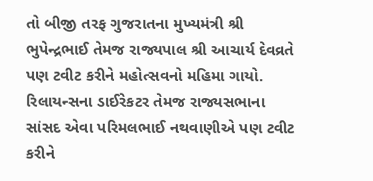તો બીજી તરફ ગુજરાતના મુખ્યમંત્રી શ્રી ભુપેન્દ્રભાઈ તેમજ રાજ્યપાલ શ્રી આચાર્ય દેવવ્રતે પણ ટવીટ કરીને મહોત્સવનો મહિમા ગાયો.
રિલાયન્સના ડાઈરેકટર તેમજ રાજ્યસભાના સાંસદ એવા પરિમલભાઈ નથવાણીએ પણ ટવીટ કરીને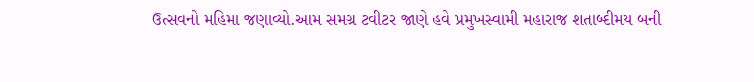ઉત્સવનો મહિમા જણાવ્યો.આમ સમગ્ર ટવીટર જાણે હવે પ્રમુખસ્વામી મહારાજ શતાબ્દીમય બની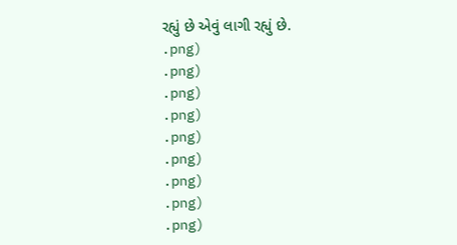રહ્યું છે એવું લાગી રહ્યું છે.
.png)
.png)
.png)
.png)
.png)
.png)
.png)
.png)
.png)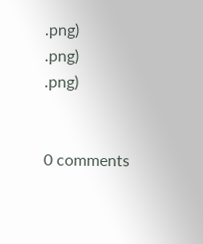.png)
.png)
.png)


0 comments